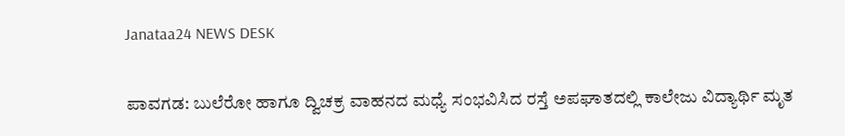Janataa24 NEWS DESK

ಪಾವಗಡ: ಬುಲೆರೋ ಹಾಗೂ ದ್ವಿಚಕ್ರ ವಾಹನದ ಮಧ್ಯೆ ಸಂಭವಿಸಿದ ರಸ್ತೆ ಅಪಘಾತದಲ್ಲಿ ಕಾಲೇಜು ವಿದ್ಯಾರ್ಥಿ ಮೃತ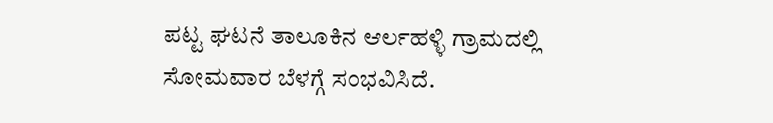ಪಟ್ಟ ಘಟನೆ ತಾಲೂಕಿನ ಆರ್ಲಹಳ್ಳಿ ಗ್ರಾಮದಲ್ಲಿ ಸೋಮವಾರ ಬೆಳಗ್ಗೆ ಸಂಭವಿಸಿದೆ.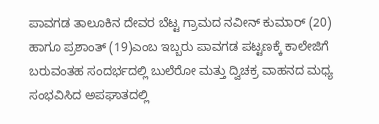ಪಾವಗಡ ತಾಲೂಕಿನ ದೇವರ ಬೆಟ್ಟ ಗ್ರಾಮದ ನವೀನ್ ಕುಮಾರ್ (20) ಹಾಗೂ ಪ್ರಶಾಂತ್ (19)ಎಂಬ ಇಬ್ಬರು ಪಾವಗಡ ಪಟ್ಟಣಕ್ಕೆ ಕಾಲೇಜಿಗೆ ಬರುವಂತಹ ಸಂದರ್ಭದಲ್ಲಿ ಬುಲೆರೋ ಮತ್ತು ದ್ವಿಚಕ್ರ ವಾಹನದ ಮಧ್ಯ ಸಂಭವಿಸಿದ ಅಪಘಾತದಲ್ಲಿ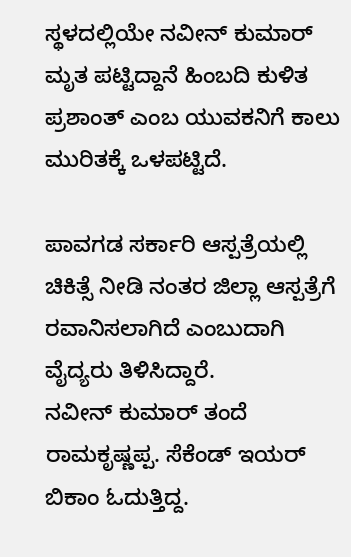ಸ್ಥಳದಲ್ಲಿಯೇ ನವೀನ್ ಕುಮಾರ್ ಮೃತ ಪಟ್ಟಿದ್ದಾನೆ ಹಿಂಬದಿ ಕುಳಿತ ಪ್ರಶಾಂತ್ ಎಂಬ ಯುವಕನಿಗೆ ಕಾಲು ಮುರಿತಕ್ಕೆ ಒಳಪಟ್ಟಿದೆ.

ಪಾವಗಡ ಸರ್ಕಾರಿ ಆಸ್ಪತ್ರೆಯಲ್ಲಿ ಚಿಕಿತ್ಸೆ ನೀಡಿ ನಂತರ ಜಿಲ್ಲಾ ಆಸ್ಪತ್ರೆಗೆ ರವಾನಿಸಲಾಗಿದೆ ಎಂಬುದಾಗಿ ವೈದ್ಯರು ತಿಳಿಸಿದ್ದಾರೆ.
ನವೀನ್ ಕುಮಾರ್ ತಂದೆ ರಾಮಕೃಷ್ಣಪ್ಪ. ಸೆಕೆಂಡ್ ಇಯರ್ ಬಿಕಾಂ ಓದುತ್ತಿದ್ದ.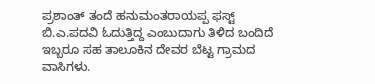ಪ್ರಶಾಂತ್ ತಂದೆ ಹನುಮಂತರಾಯಪ್ಪ ಫಸ್ಟ್ ಬಿ.ಎ.ಪದವಿ ಓದುತ್ತಿದ್ದ ಎಂಬುದಾಗು ತಿಳಿದ ಬಂದಿದೆ ಇಬ್ಬರೂ ಸಹ ತಾಲೂಕಿನ ದೇವರ ಬೆಟ್ಟ ಗ್ರಾಮದ ವಾಸಿಗಳು.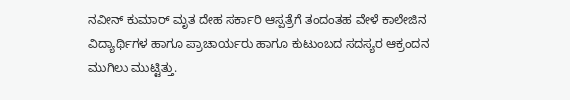ನವೀನ್ ಕುಮಾರ್ ಮೃತ ದೇಹ ಸರ್ಕಾರಿ ಆಸ್ಪತ್ರೆಗೆ ತಂದಂತಹ ವೇಳೆ ಕಾಲೇಜಿನ ವಿದ್ಯಾರ್ಥಿಗಳ ಹಾಗೂ ಪ್ರಾಚಾರ್ಯರು ಹಾಗೂ ಕುಟುಂಬದ ಸದಸ್ಯರ ಆಕ್ರಂದನ ಮುಗಿಲು ಮುಟ್ಟಿತ್ತು.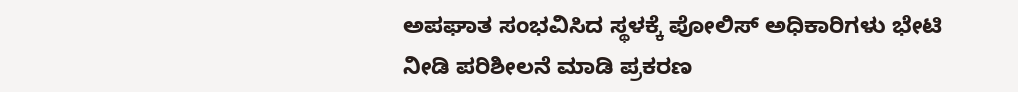ಅಪಘಾತ ಸಂಭವಿಸಿದ ಸ್ಥಳಕ್ಕೆ ಪೋಲಿಸ್ ಅಧಿಕಾರಿಗಳು ಭೇಟಿ ನೀಡಿ ಪರಿಶೀಲನೆ ಮಾಡಿ ಪ್ರಕರಣ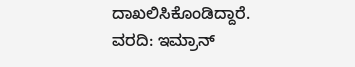ದಾಖಲಿಸಿಕೊಂಡಿದ್ದಾರೆ.
ವರದಿ: ಇಮ್ರಾನ್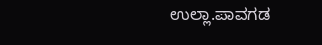ಉಲ್ಲಾ.ಪಾವಗಡ